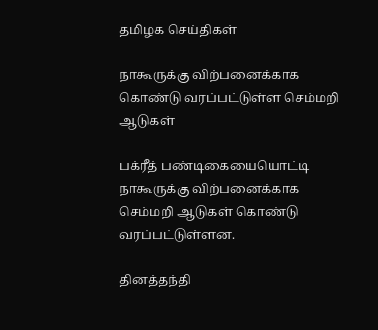தமிழக செய்திகள்

நாகூருக்கு விற்பனைக்காக கொண்டு வரப்பட்டுள்ள செம்மறி ஆடுகள்

பக்ரீத் பண்டிகையையொட்டி நாகூருக்கு விற்பனைக்காக செம்மறி ஆடுகள் கொண்டு வரப்பட்டுள்ளன.

தினத்தந்தி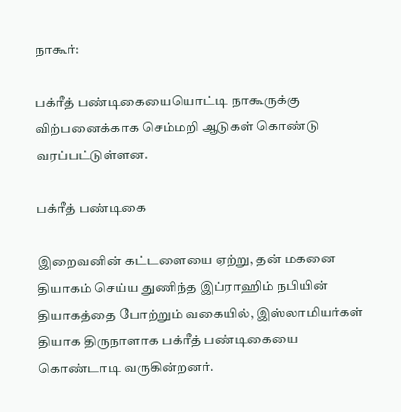நாகூர்:

பக்ரீத் பண்டிகையையொட்டி நாகூருக்கு விற்பனைக்காக செம்மறி ஆடுகள் கொண்டு வரப்பட்டுள்ளன.

பக்ரீத் பண்டிகை

இறைவனின் கட்டளையை ஏற்று, தன் மகனை தியாகம் செய்ய துணிந்த இப்ராஹிம் நபியின் தியாகத்தை போற்றும் வகையில், இஸ்லாமியர்கள் தியாக திருநாளாக பக்ரீத் பண்டிகையை கொண்டாடி வருகின்றனர்.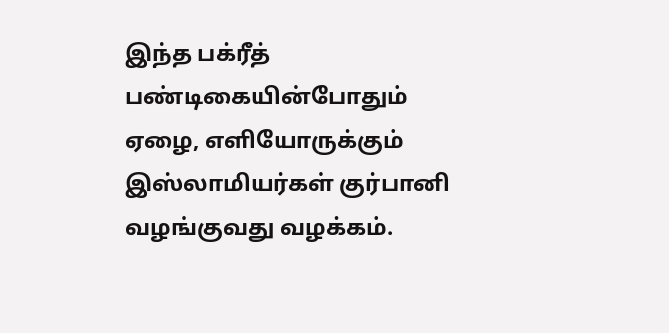இந்த பக்ரீத் பண்டிகையின்போதும் ஏழை, எளியோருக்கும் இஸ்லாமியர்கள் குர்பானி வழங்குவது வழக்கம்.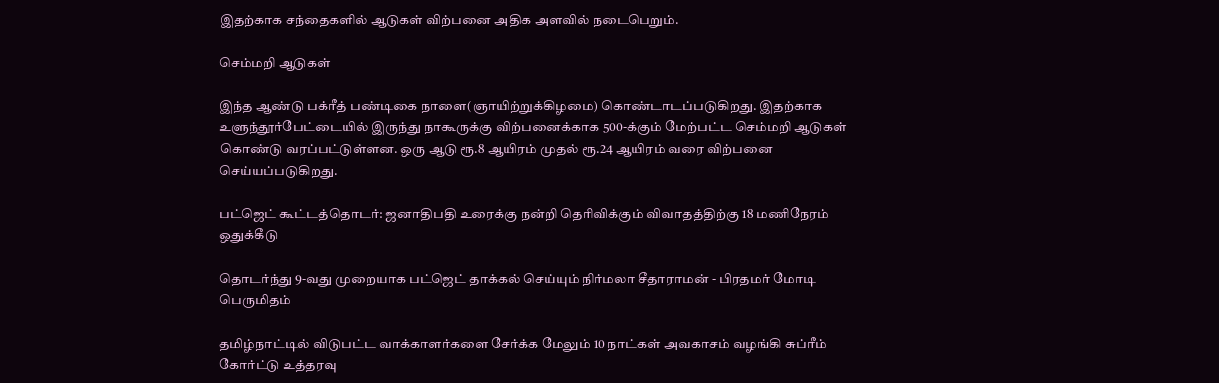இதற்காக சந்தைகளில் ஆடுகள் விற்பனை அதிக அளவில் நடைபெறும்.

செம்மறி ஆடுகள்

இந்த ஆண்டு பக்ரீத் பண்டிகை நாளை(ஞாயிற்றுக்கிழமை) கொண்டாடப்படுகிறது. இதற்காக உளுந்தூர்பேட்டையில் இருந்து நாகூருக்கு விற்பனைக்காக 500-க்கும் மேற்பட்ட செம்மறி ஆடுகள் கொண்டு வரப்பட்டுள்ளன. ஒரு ஆடு ரூ.8 ஆயிரம் முதல் ரூ.24 ஆயிரம் வரை விற்பனை செய்யப்படுகிறது.

பட்ஜெட் கூட்டத்தொடர்: ஜனாதிபதி உரைக்கு நன்றி தெரிவிக்கும் விவாதத்திற்கு 18 மணிநேரம் ஒதுக்கீடு

தொடர்ந்து 9-வது முறையாக பட்ஜெட் தாக்கல் செய்யும் நிர்மலா சீதாராமன் - பிரதமர் மோடி பெருமிதம்

தமிழ்நாட்டில் விடுபட்ட வாக்காளர்களை சேர்க்க மேலும் 10 நாட்கள் அவகாசம் வழங்கி சுப்ரீம் கோர்ட்டு உத்தரவு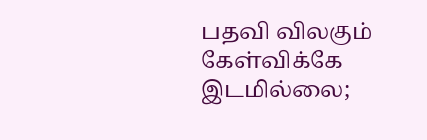பதவி விலகும் கேள்விக்கே இடமில்லை;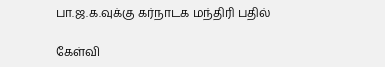பா.ஜ.க.வுக்கு கர்நாடக மந்திரி பதில்

கேள்வி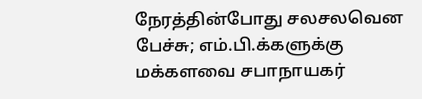நேரத்தின்போது சலசலவென பேச்சு; எம்.பி.க்களுக்கு மக்களவை சபாநாயகர்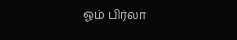ஓம் பிர்லா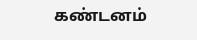கண்டனம்